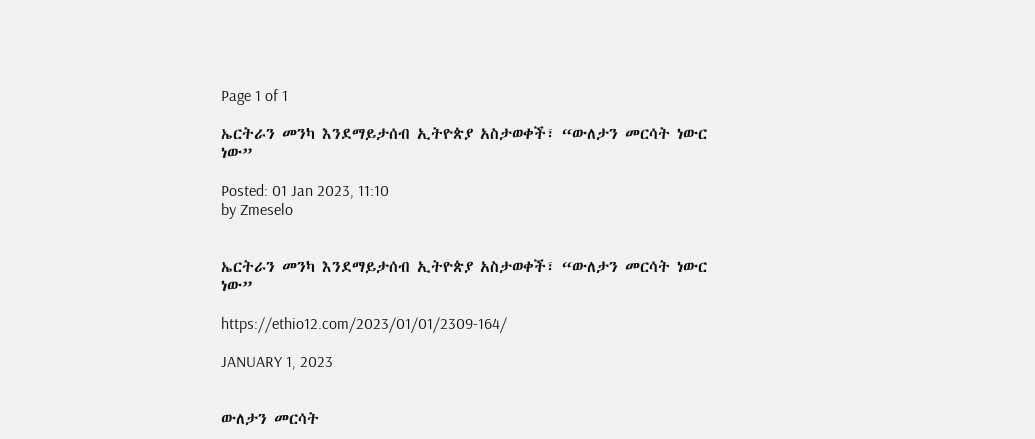Page 1 of 1

ኤርትራን መንካ እንደማይታሰብ ኢትዮጵያ አስታወቀች፣ “ውለታን መርሳት ነውር ነው”

Posted: 01 Jan 2023, 11:10
by Zmeselo


ኤርትራን መንካ እንደማይታሰብ ኢትዮጵያ አስታወቀች፣ “ውለታን መርሳት ነውር ነው”

https://ethio12.com/2023/01/01/2309-164/

JANUARY 1, 2023


ውለታን መርሳት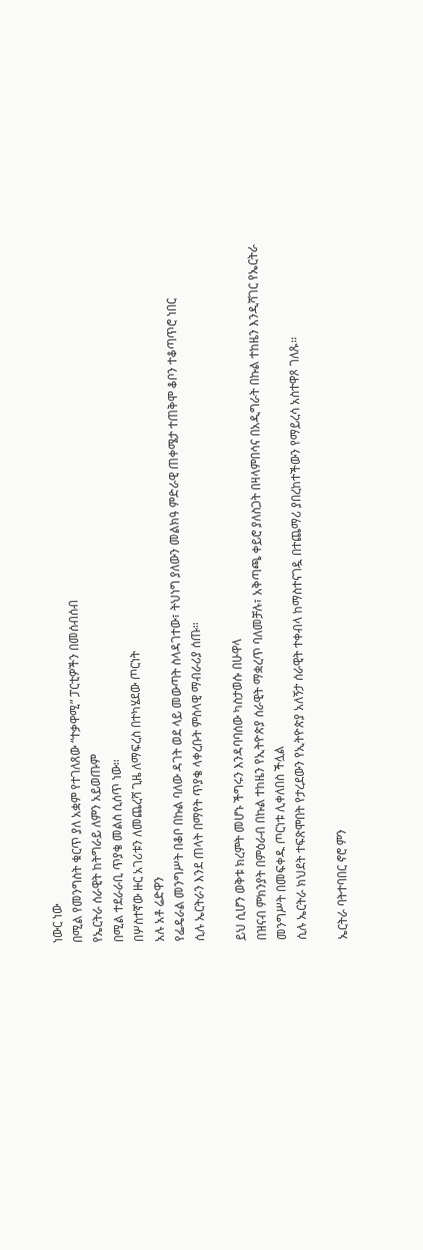ነውር ነው
በሚል የመንግስት ቁርጥ ያለ አቋም የተገለጸው “ተቃዋሚ” ፓርቲዎችን በመሰብሰብ
የኤርትራ ሰራዊት ከትግራይ ለምን አይወጡም
በሚል ተደራራቢ ጥያቄ መልስ ሲሰጥ ነው።
በሦስተኛው ዙር አገሪቱን ለመጨረሻ ጊዜ ለማፍረስ በተካሄደው ጦርነት
አሉ አቶ ሬድዋን
የፌዴራል መንግሥት በቆቦ በኩል ባለው ዳገት ወደ ላይ መውጣት ስላዳገተው፣ ትህነግ ያለውን መልክዓ ምድራዊ ጠቀሜታ ተጠቅሞ ቆቦን ተቆጣጥሮ ነበር
ሲሉ ኤርትራን እንደ ጠላት በማየት ጥያቄ ላቀረቡት ምስላዊ ማብራሪያ ሰጡ።

ይህ ሲሆን ወቅቱ ክረምት መሆኑ ችግሩን እንዳባባሰው ካስታወሱ በሁዋላ
በዝናብ ምክንያት በምዕራብ በኩል ተከዜን የኢትዮጵያ ሰራዊት ማቋረጥ ባለመቻሉ፣ አቅጣጫ ቀይሮ ያለስጋት በዛላምበሳና በአዲግራት በኩል ተከዜን እንዲሻገር የኤርትራ መንግሥት በመፍቀዱ ጦርነቱ ሊቀለበስ ችሏል
ሲሉ ኤርትራ ክህደት ተፍጽሞበት የታረደውን የኢትዮጵያ አለኝታ ሰራዊት ተቀብላ ከማስተናገዷ በተጨማሪ ያበረከተችውን የማይረሳ አስተዋጾ ገለጹ።

ኤርትራ ባትተባበር ኖሮ ምን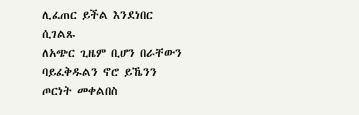ሊፈጠር ይችል እንደነበር ሲገልጹ
ለአጭር ጊዜም ቢሆን በራቸውን ባይፈቅዱልን ኖሮ ይኼንን ጦርነት መቀልበስ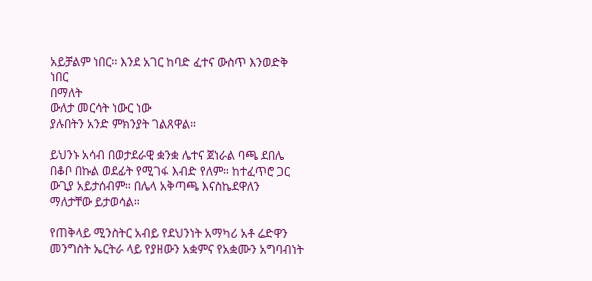አይቻልም ነበር፡፡ እንደ አገር ከባድ ፈተና ውስጥ እንወድቅ ነበር
በማለት
ውለታ መርሳት ነውር ነው
ያሉበትን አንድ ምክንያት ገልጸዋል።

ይህንኑ አሳብ በወታደራዊ ቋንቋ ሌተና ጀነራል ባጫ ደበሌ
በቆቦ በኩል ወደፊት የሚገፋ እብድ የለም። ከተፈጥሮ ጋር ውጊያ አይታሰብም። በሌላ አቅጣጫ እናስኬደዋለን
ማለታቸው ይታወሳል።

የጠቅላይ ሚንስትር አብይ የደህንነት አማካሪ አቶ ሬድዋን መንግስት ኤርትራ ላይ የያዘውን አቋምና የአቋሙን አግባብነት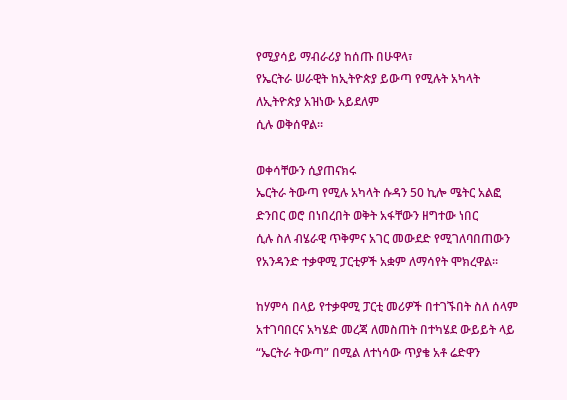የሚያሳይ ማብራሪያ ከሰጡ በሁዋላ፣
የኤርትራ ሠራዊት ከኢትዮጵያ ይውጣ የሚሉት አካላት ለኢትዮጵያ አዝነው አይደለም
ሲሉ ወቅሰዋል።

ወቀሳቸውን ሲያጠናክሩ
ኤርትራ ትውጣ የሚሉ አካላት ሱዳን 50 ኪሎ ሜትር አልፎ ድንበር ወሮ በነበረበት ወቅት አፋቸውን ዘግተው ነበር
ሲሉ ስለ ብሄራዊ ጥቅምና አገር መውደድ የሚገለባበጠውን የአንዳንድ ተቃዋሚ ፓርቲዎች አቋም ለማሳየት ሞክረዋል።

ከሃምሳ በላይ የተቃዋሚ ፓርቲ መሪዎች በተገኙበት ስለ ሰላም አተገባበርና አካሄድ መረጃ ለመስጠት በተካሄደ ውይይት ላይ “ኤርትራ ትውጣ” በሚል ለተነሳው ጥያቄ አቶ ሬድዋን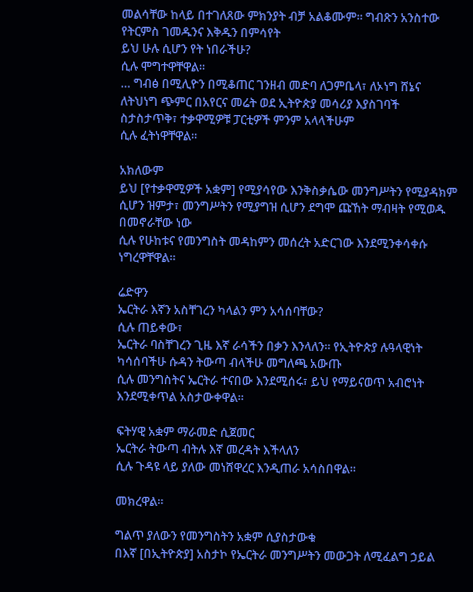መልሳቸው ከላይ በተገለጸው ምክንያት ብቻ አልቆሙም። ግብጽን አንስተው የትርምስ ገመዱንና እቅዱን በምሳየት
ይህ ሁሉ ሲሆን የት ነበራችሁ?
ሲሉ ሞግተዋቸዋል።
… ግብፅ በሚሊዮን በሚቆጠር ገንዘብ መድባ ለጋምቤላ፣ ለኦነግ ሸኔና ለትህነግ ጭምር በአየርና መሬት ወደ ኢትዮጵያ መሳሪያ እያስገባች ስታስታጥቅ፣ ተቃዋሚዎቹ ፓርቲዎች ምንም አላላችሁም
ሲሉ ፈትነዋቸዋል።

አክለውም
ይህ [የተቃዋሚዎች አቋም] የሚያሳየው እንቅስቃሴው መንግሥትን የሚያዳክም ሲሆን ዝምታ፣ መንግሥትን የሚያግዝ ሲሆን ደግሞ ጩኸት ማብዛት የሚወዱ በመኖራቸው ነው
ሲሉ የሁከቱና የመንግስት መዳከምን መሰረት አድርገው እንደሚንቀሳቀሱ ነግረዋቸዋል።

ሬድዋን
ኤርትራ እኛን አስቸገረን ካላልን ምን አሳሰባቸው?
ሲሉ ጠይቀው፣
ኤርትራ ባስቸገረን ጊዜ እኛ ራሳችን በቃን እንላለን፡፡ የኢትዮጵያ ሉዓላዊነት ካሳሰባችሁ ሱዳን ትውጣ ብላችሁ መግለጫ አውጡ
ሲሉ መንግስትና ኤርትራ ተናበው እንደሚሰሩ፣ ይህ የማይናወጥ አብሮነት እንደሚቀጥል አስታውቀዋል።

ፍትሃዊ አቋም ማራመድ ሲጀመር
ኤርትራ ትውጣ ብትሉ እኛ መረዳት እችላለን
ሲሉ ጉዳዩ ላይ ያለው መነሸዋረር እንዲጠራ አሳስበዋል።

መክረዋል።

ግልጥ ያለውን የመንግስትን አቋም ሲያስታውቁ
በእኛ [በኢትዮጵያ] አስታኮ የኤርትራ መንግሥትን መውጋት ለሚፈልግ ኃይል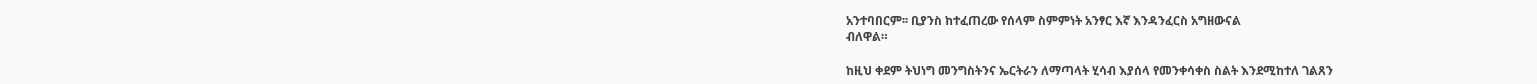አንተባበርም፡፡ ቢያንስ ከተፈጠረው የሰላም ስምምነት አንፃር እኛ እንዳንፈርስ አግዘውናል
ብለዋል።

ከዚህ ቀደም ትህነግ መንግስትንና ኤርትራን ለማጣላት ሂሳብ እያሰላ የመንቀሳቀስ ስልት እንደሚከተለ ገልጸን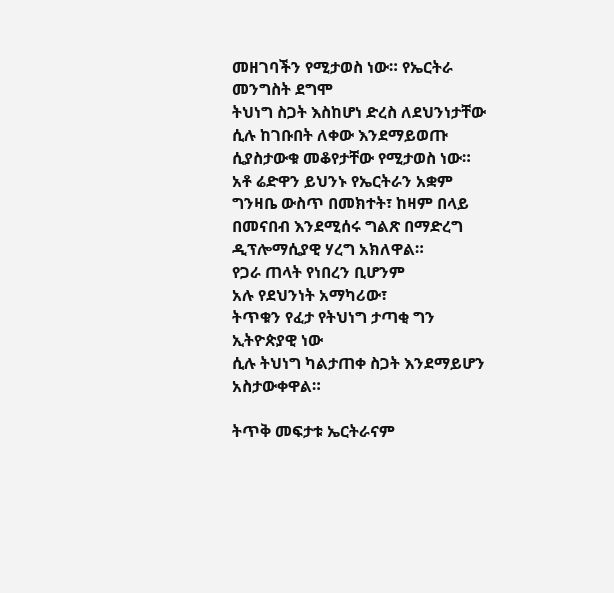መዘገባችን የሚታወስ ነው። የኤርትራ መንግስት ደግሞ
ትህነግ ስጋት እስከሆነ ድረስ ለደህንነታቸው ሲሉ ከገቡበት ለቀው እንደማይወጡ ሲያስታውቁ መቆየታቸው የሚታወስ ነው።
አቶ ሬድዋን ይህንኑ የኤርትራን አቋም ግንዛቤ ውስጥ በመክተት፣ ከዛም በላይ በመናበብ እንደሚሰሩ ግልጽ በማድረግ ዲፕሎማሲያዊ ሃረግ አክለዋል።
የጋራ ጠላት የነበረን ቢሆንም
አሉ የደህንነት አማካሪው፣
ትጥቁን የፈታ የትህነግ ታጣቂ ግን ኢትዮጵያዊ ነው
ሲሉ ትህነግ ካልታጠቀ ስጋት እንደማይሆን አስታውቀዋል።

ትጥቅ መፍታቱ ኤርትራናም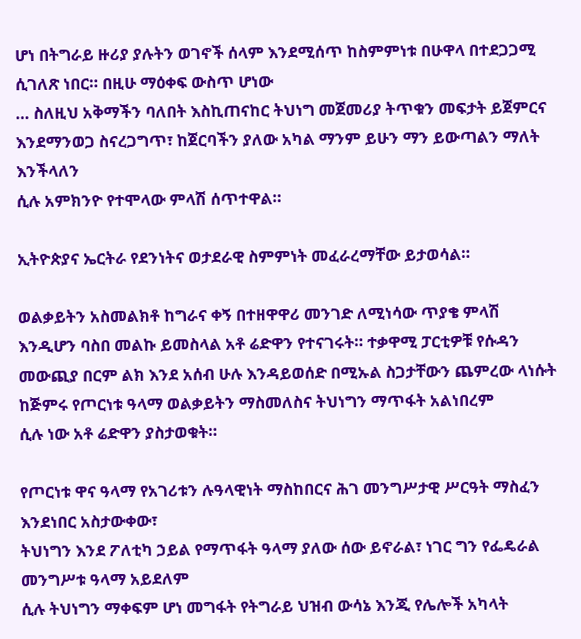ሆነ በትግራይ ዙሪያ ያሉትን ወገኖች ሰላም እንደሚሰጥ ከስምምነቱ በሁዋላ በተደጋጋሚ ሲገለጽ ነበር። በዚሁ ማዕቀፍ ውስጥ ሆነው
… ስለዚህ አቅማችን ባለበት እስኪጠናከር ትህነግ መጀመሪያ ትጥቁን መፍታት ይጀምርና እንደማንወጋ ስናረጋግጥ፣ ከጀርባችን ያለው አካል ማንም ይሁን ማን ይውጣልን ማለት እንችላለን
ሲሉ አምክንዮ የተሞላው ምላሽ ሰጥተዋል።

ኢትዮጵያና ኤርትራ የደንነትና ወታደራዊ ስምምነት መፈራረማቸው ይታወሳል።

ወልቃይትን አስመልክቶ ከግራና ቀኝ በተዘዋዋሪ መንገድ ለሚነሳው ጥያቄ ምላሽ እንዲሆን ባስበ መልኩ ይመስላል አቶ ሬድዋን የተናገሩት። ተቃዋሚ ፓርቲዎቹ የሱዳን መውጪያ በርም ልክ እንደ አሰብ ሁሉ እንዳይወሰድ በሚኡል ስጋታቸውን ጨምረው ላነሱት
ከጅምሩ የጦርነቱ ዓላማ ወልቃይትን ማስመለስና ትህነግን ማጥፋት አልነበረም
ሲሉ ነው አቶ ሬድዋን ያስታወቁት።

የጦርነቱ ዋና ዓላማ የአገሪቱን ሉዓላዊነት ማስከበርና ሕገ መንግሥታዊ ሥርዓት ማስፈን እንደነበር አስታውቀው፣
ትህነግን እንደ ፖለቲካ ኃይል የማጥፋት ዓላማ ያለው ሰው ይኖራል፣ ነገር ግን የፌዴራል መንግሥቱ ዓላማ አይደለም
ሲሉ ትህነግን ማቀፍም ሆነ መግፋት የትግራይ ህዝብ ውሳኔ እንጂ የሌሎች አካላት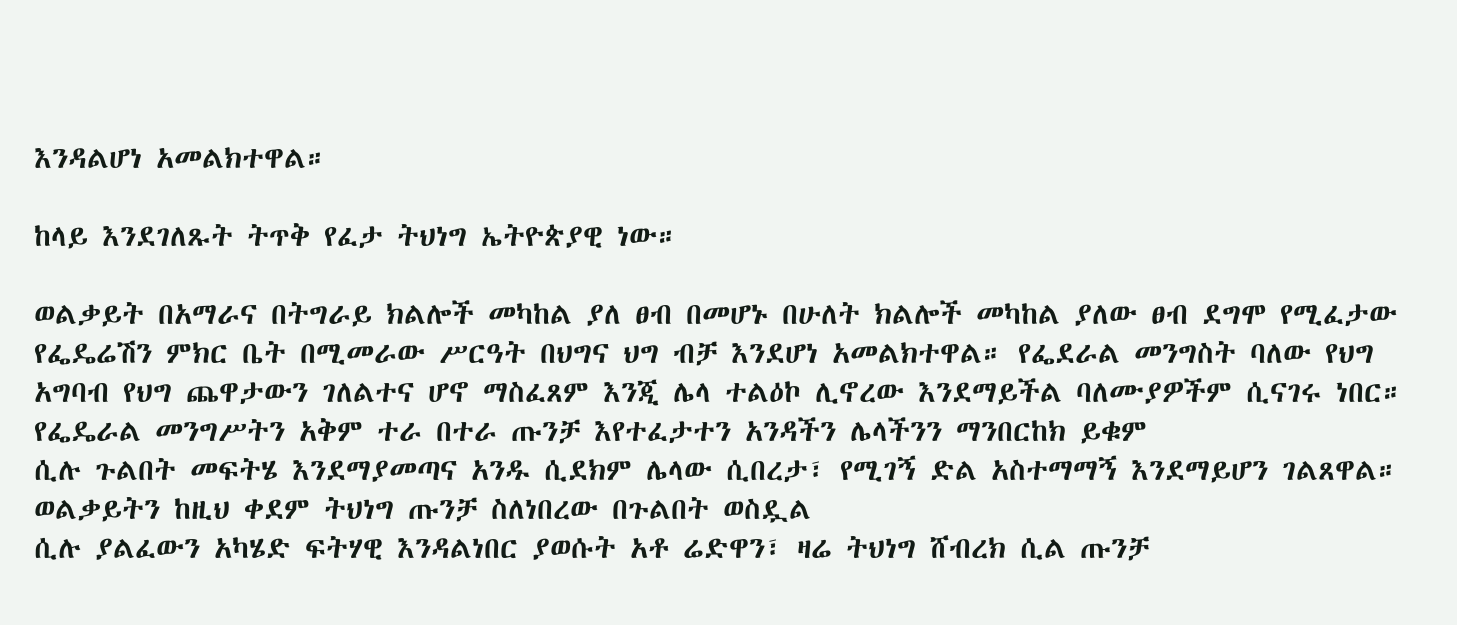እንዳልሆነ አመልክተዋል።

ከላይ እንደገለጹት ትጥቅ የፈታ ትህነግ ኤትዮጵያዊ ነው።

ወልቃይት በአማራና በትግራይ ክልሎች መካከል ያለ ፀብ በመሆኑ በሁለት ክልሎች መካከል ያለው ፀብ ደግሞ የሚፈታው የፌዴሬሽን ምክር ቤት በሚመራው ሥርዓት በህግና ህግ ብቻ እንደሆነ አመልክተዋል። የፌደራል መንግስት ባለው የህግ አግባብ የህግ ጨዋታውን ገለልተና ሆኖ ማስፈጸም እንጂ ሌላ ተልዕኮ ሊኖረው እንደማይችል ባለሙያዎችም ሲናገሩ ነበር።
የፌዴራል መንግሥትን አቅም ተራ በተራ ጡንቻ እየተፈታተን አንዳችን ሌላችንን ማንበርከክ ይቁም
ሲሉ ጉልበት መፍትሄ እንደማያመጣና አንዱ ሲደክም ሌላው ሲበረታ፣ የሚገኝ ድል አስተማማኝ እንደማይሆን ገልጸዋል።
ወልቃይትን ከዚህ ቀደም ትህነግ ጡንቻ ስለነበረው በጉልበት ወስዷል
ሲሉ ያልፈውን አካሄድ ፍትሃዊ እንዳልነበር ያወሱት አቶ ሬድዋን፣ ዛሬ ትህነግ ሸብረክ ሲል ጡንቻ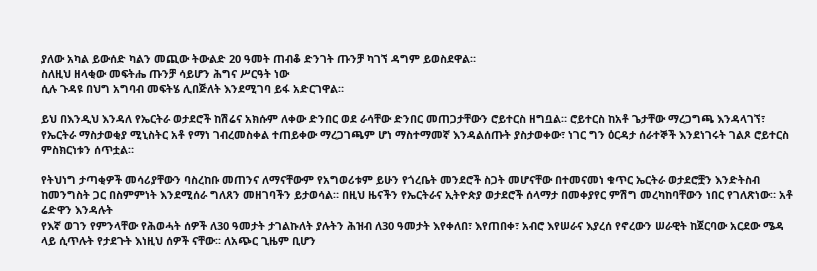ያለው አካል ይውሰድ ካልን መጪው ትውልድ 20 ዓመት ጠብቆ ድንገት ጡንቻ ካገኘ ዳግም ይወስደዋል።
ስለዚህ ዘላቂው መፍትሔ ጡንቻ ሳይሆን ሕግና ሥርዓት ነው
ሲሉ ጉዳዩ በህግ አግባብ መፍትሄ ሊበጅለት እንደሚገባ ይፋ አድርገዋል።

ይህ በእንዲህ እንዳለ የኤርትራ ወታደሮች ከሽሬና አክሱም ለቀው ድንበር ወደ ራሳቸው ድንበር መጠጋታቸውን ሮይተርስ ዘግቧል። ሮይተርስ ከአቶ ጌታቸው ማረጋግጫ እንዳላገኘ፣ የኤርትራ ማስታወቂያ ሚኒስትር አቶ የማነ ገብረመስቀል ተጠይቀው ማረጋገጫም ሆነ ማስተማመኛ እንዳልሰጡት ያስታወቀው፣ ነገር ግን ዕርዳታ ሰራተኞች እንደነገሩት ገልጾ ሮይተርስ ምስክርነቱን ሰጥቷል።

የትህነግ ታጣቂዎች መሳሪያቸውን ባስረከቡ መጠንና ለማናቸውም የአግወሪቱም ይሁን የጎረቤት መንደሮች ስጋት መሆናቸው በተመናመነ ቁጥር ኤርትራ ወታደሮቿን እንድትስብ ከመንግስት ጋር በስምምነት እንደሚሰራ ግለጸን መዘገባችን ይታወሳል። በዚህ ዜናችን የኤርትራና ኢትዮጵያ ወታደሮች ሰላማታ በመቀያየር ምሽግ መረካከባቸውን ነበር የገለጽነው። አቶ ሬድዋን እንዳሉት
የእኛ ወገን የምንላቸው የሕወሓት ሰዎች ለ30 ዓመታት ታገልኩለት ያሉትን ሕዝብ ለ30 ዓመታት እየቀለበ፣ እየጠበቀ፣ አብሮ እየሠራና እያረሰ የኖረውን ሠራዊት ከጀርባው አርደው ሜዳ ላይ ሲጥሉት የታደጉት እነዚህ ሰዎች ናቸው፡፡ ለአጭር ጊዜም ቢሆን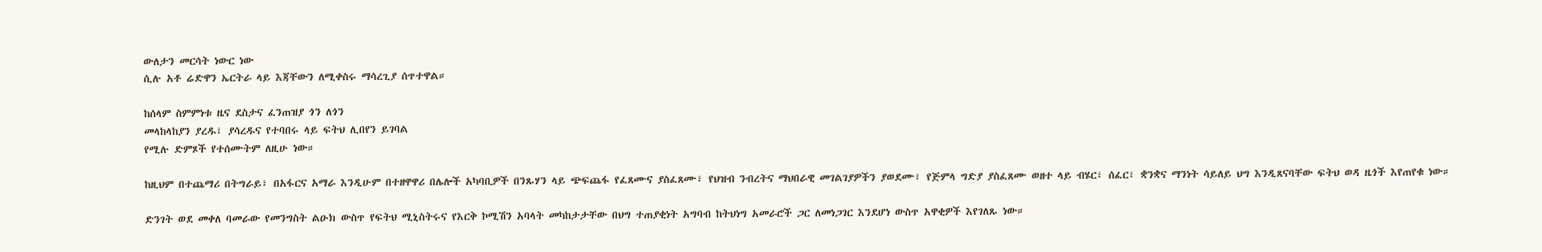ውለታን መርሳት ነውር ነው
ሲሉ አቶ ሬድዋን ኤርትራ ላይ እጃቸውን ለሚቀስሩ ማሳረጊያ ሰጥተዋል።

ከሰላም ስምምነቱ ዜና ደስታና ፈንጠዝያ ጎን ለጎን
መላከላከያን ያረዱ፣ ያሳረዱና የተባበሩ ላይ ፍትህ ሊበየን ይገባል
የሚሉ ድምጾች የተሰሙትም ለዚሁ ነው።

ከዚህም በተጨማሪ በትግራይ፣ በአፋርና አማራ እንዲሁም በተዘዋዋሪ በሌሎች አካባቢዎች በንጹሃን ላይ ጭፍጨፋ የፈጸሙና ያስፈጸሙ፣ የህዝብ ንብረትና ማህበራዊ መገልገያዎችን ያወደሙ፣ የጅምላ ግድያ ያስፈጸሙ ወዘተ ላይ ብሄር፣ ሰፈር፣ ቋንቋና ማንነት ሳይለይ ህግ እንዲጸናባቸው ፍትህ ወዳ ዜጎች እየጠየቁ ነው።

ድንገት ወደ መቀለ ባመራው የመንግስት ልዑክ ውስጥ የፍትህ ሚኒስትሩና የእርቅ ኮሚሽን አባላት መካከታታቸው በህግ ተጠያቂነት አግባብ ከትህነግ አመራሮች ጋር ለመነጋገር እንደሆነ ውስጥ አዋቂዎች እየገለጹ ነው።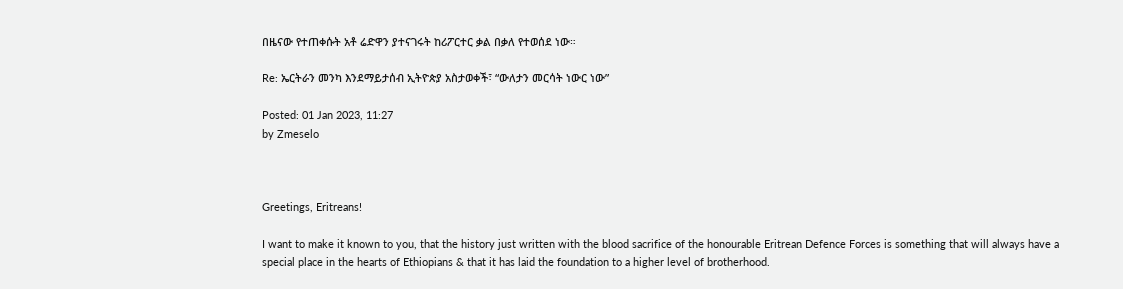በዜናው የተጠቀሱት አቶ ሬድዋን ያተናገሩት ከሪፖርተር ቃል በቃለ የተወሰደ ነው።

Re: ኤርትራን መንካ እንደማይታሰብ ኢትዮጵያ አስታወቀች፣ “ውለታን መርሳት ነውር ነው”

Posted: 01 Jan 2023, 11:27
by Zmeselo



Greetings, Eritreans!

I want to make it known to you, that the history just written with the blood sacrifice of the honourable Eritrean Defence Forces is something that will always have a special place in the hearts of Ethiopians & that it has laid the foundation to a higher level of brotherhood.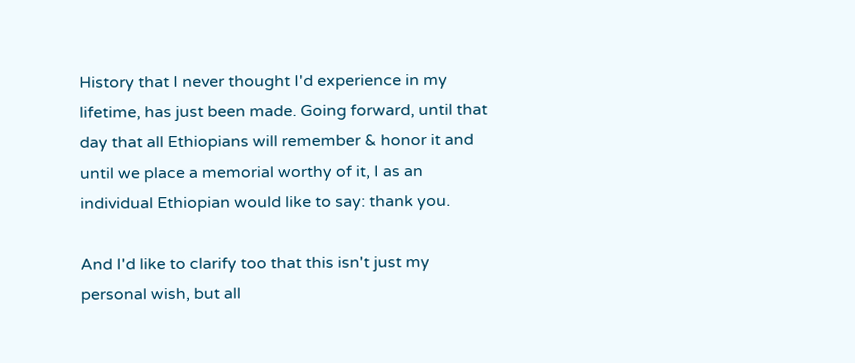History that I never thought I'd experience in my lifetime, has just been made. Going forward, until that day that all Ethiopians will remember & honor it and until we place a memorial worthy of it, I as an individual Ethiopian would like to say: thank you.

And I'd like to clarify too that this isn't just my personal wish, but all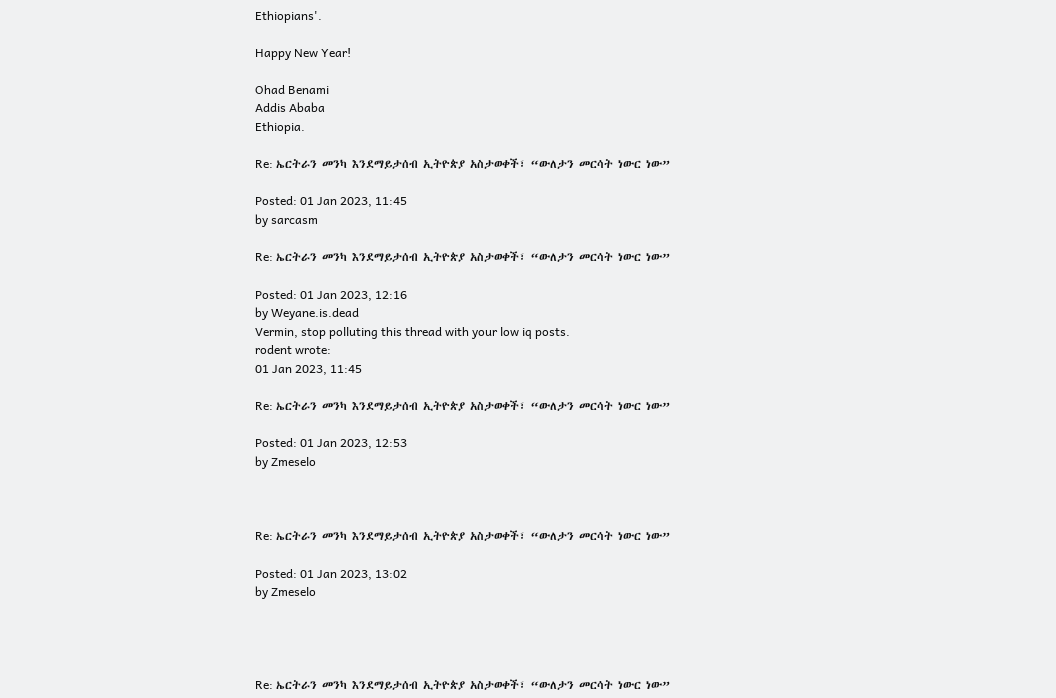Ethiopians'.

Happy New Year!

Ohad Benami
Addis Ababa
Ethiopia.

Re: ኤርትራን መንካ እንደማይታሰብ ኢትዮጵያ አስታወቀች፣ “ውለታን መርሳት ነውር ነው”

Posted: 01 Jan 2023, 11:45
by sarcasm

Re: ኤርትራን መንካ እንደማይታሰብ ኢትዮጵያ አስታወቀች፣ “ውለታን መርሳት ነውር ነው”

Posted: 01 Jan 2023, 12:16
by Weyane.is.dead
Vermin, stop polluting this thread with your low iq posts.
rodent wrote:
01 Jan 2023, 11:45

Re: ኤርትራን መንካ እንደማይታሰብ ኢትዮጵያ አስታወቀች፣ “ውለታን መርሳት ነውር ነው”

Posted: 01 Jan 2023, 12:53
by Zmeselo



Re: ኤርትራን መንካ እንደማይታሰብ ኢትዮጵያ አስታወቀች፣ “ውለታን መርሳት ነውር ነው”

Posted: 01 Jan 2023, 13:02
by Zmeselo




Re: ኤርትራን መንካ እንደማይታሰብ ኢትዮጵያ አስታወቀች፣ “ውለታን መርሳት ነውር ነው”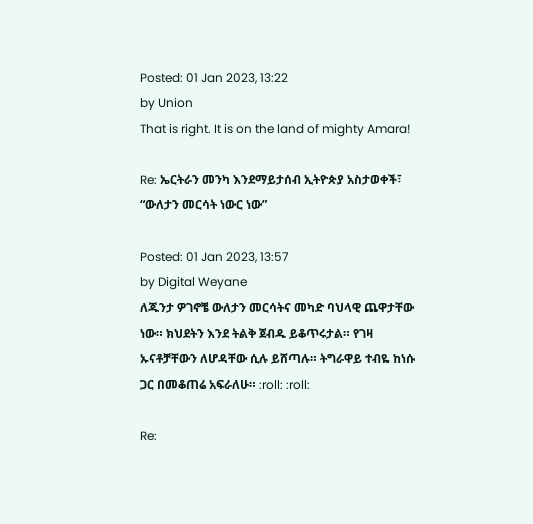Posted: 01 Jan 2023, 13:22
by Union
That is right. It is on the land of mighty Amara!

Re: ኤርትራን መንካ እንደማይታሰብ ኢትዮጵያ አስታወቀች፣ “ውለታን መርሳት ነውር ነው”

Posted: 01 Jan 2023, 13:57
by Digital Weyane
ለጁንታ ዎገኖቼ ውለታን መርሳትና መካድ ባህላዊ ጨዋታቸው ነው። ክህደትን እንደ ትልቅ ጀብዱ ይቆጥሩታል። የገዛ ኡናቶቻቸውን ለሆዳቸው ሲሉ ይሸጣሉ። ትግራዋይ ተብዬ ከነሱ ጋር በመቆጠሬ አፍራለሁ። :roll: :roll:

Re: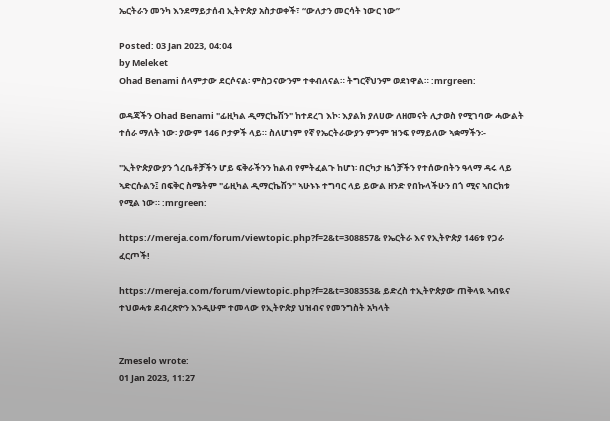ኤርትራን መንካ እንደማይታሰብ ኢትዮጵያ አስታወቀች፣ “ውለታን መርሳት ነውር ነው”

Posted: 03 Jan 2023, 04:04
by Meleket
Ohad Benami ሰላምታው ደርሶናል፡ ምስጋናውንም ተቀብለናል። ትግርኛህንም ወደነዋል። :mrgreen:

ወዳጃችን Ohad Benami "ፊዚካል ዲማርኬሽን" ከተደረገ እኮ፡ እያልክ ያለሀው ለዘመናት ሊታወስ የሚገባው ሓውልት ተሰራ ማለት ነው፡ ያውም 146 ቦታዎች ላይ። ስለሆነም የኛ የኤርትራውያን ምንም ዝንፍ የማይለው ኣቋማችን፡-

"ኢትዮጵያውያን ጎረቤቶቻችን ሆይ ፍቅራችንን ከልብ የምትፈልጉ ከሆነ፡ በርካታ ዜጎቻችን የተሰውበትን ዓላማ ዳሩ ላይ ኣድርሱልን፤ በፍቅር ስሜትም "ፊዚካል ዲማርኬሽን" ኣሁኑኑ ተግባር ላይ ይውል ዘንድ የበኩላችሁን በጎ ሚና ኣበርክቱ የሚል ነው። :mrgreen:

https://mereja.com/forum/viewtopic.php?f=2&t=308857& የኤርትራ እና የኢትዮጵያ 146ቱ የጋራ ፈርጦች!

https://mereja.com/forum/viewtopic.php?f=2&t=308353& ይድረስ ተኢትዮጵያው ጠቅላዪ ኣብዪና ተህወሓቱ ደብረጽዮን እንዲሁም ተመላው የኢትዮጵያ ህዝብና የመንግስት አካላት


Zmeselo wrote:
01 Jan 2023, 11:27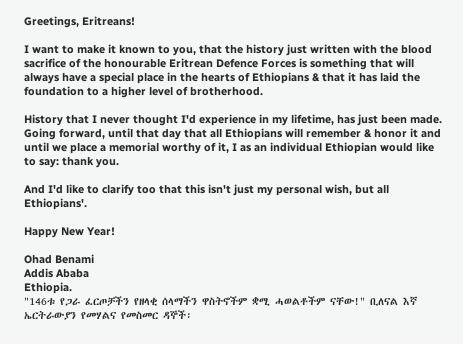Greetings, Eritreans!

I want to make it known to you, that the history just written with the blood sacrifice of the honourable Eritrean Defence Forces is something that will always have a special place in the hearts of Ethiopians & that it has laid the foundation to a higher level of brotherhood.

History that I never thought I'd experience in my lifetime, has just been made. Going forward, until that day that all Ethiopians will remember & honor it and until we place a memorial worthy of it, I as an individual Ethiopian would like to say: thank you.

And I'd like to clarify too that this isn't just my personal wish, but all Ethiopians'.

Happy New Year!

Ohad Benami
Addis Ababa
Ethiopia.
"146ቱ የጋራ ፈርጦቻችን የዘላቂ ሰላማችን ዋስትኖችም ቋሚ ሓወልቶችም ናቸው!" ቢለናል እኛ ኤርትራውያን የመሃልና የመስመር ዳኞች፡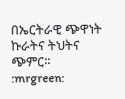በኤርትራዊ ጭዋነት ኩራትና ትህትና ጭምር። :mrgreen: